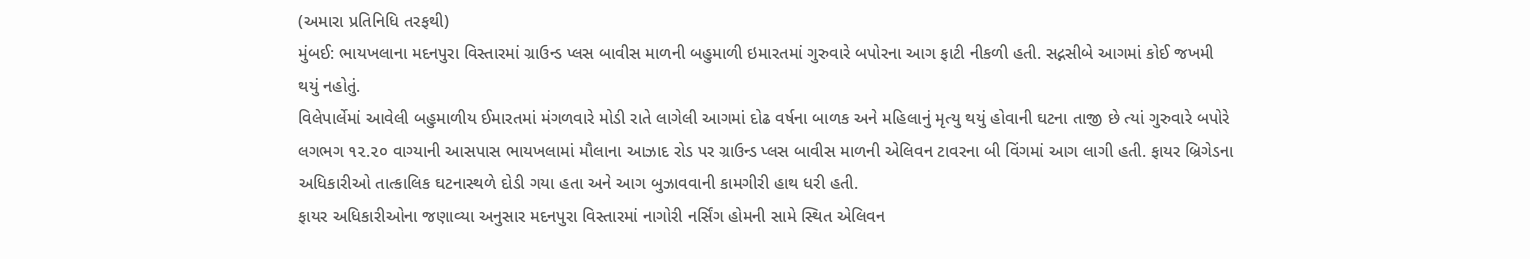(અમારા પ્રતિનિધિ તરફથી)
મુંબઈ: ભાયખલાના મદનપુરા વિસ્તારમાં ગ્રાઉન્ડ પ્લસ બાવીસ માળની બહુમાળી ઇમારતમાં ગુરુવારે બપોરના આગ ફાટી નીકળી હતી. સદ્નસીબે આગમાં કોઈ જખમી થયું નહોતું.
વિલેપાર્લેમાં આવેલી બહુમાળીય ઈમારતમાં મંગળવારે મોડી રાતે લાગેલી આગમાં દોઢ વર્ષના બાળક અને મહિલાનું મૃત્યુ થયું હોવાની ઘટના તાજી છે ત્યાં ગુરુવારે બપોરે લગભગ ૧૨.૨૦ વાગ્યાની આસપાસ ભાયખલામાં મૌલાના આઝાદ રોડ પર ગ્રાઉન્ડ પ્લસ બાવીસ માળની એલિવન ટાવરના બી વિંગમાં આગ લાગી હતી. ફાયર બ્રિગેડના અધિકારીઓ તાત્કાલિક ઘટનાસ્થળે દોડી ગયા હતા અને આગ બુઝાવવાની કામગીરી હાથ ધરી હતી.
ફાયર અધિકારીઓના જણાવ્યા અનુસાર મદનપુરા વિસ્તારમાં નાગોરી નર્સિંગ હોમની સામે સ્થિત એલિવન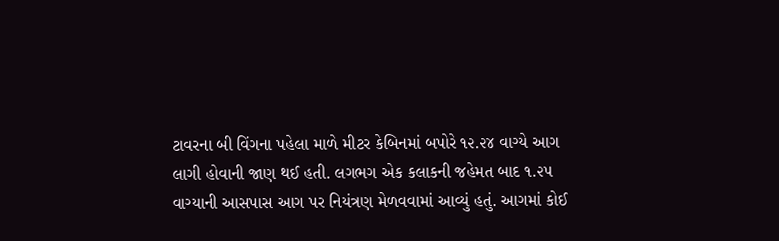ટાવરના બી વિંગના પહેલા માળે મીટર કેબિનમાં બપોરે ૧૨.૨૪ વાગ્યે આગ લાગી હોવાની જાણ થઈ હતી. લગભગ એક કલાકની જહેમત બાદ ૧.૨૫ વાગ્યાની આસપાસ આગ પર નિયંત્રણ મેળવવામાં આવ્યું હતું. આગમાં કોઈ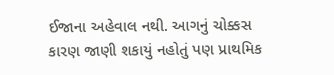ઈજાના અહેવાલ નથી. આગનું ચોક્કસ કારણ જાણી શકાયું નહોતું પણ પ્રાથમિક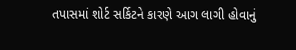તપાસમાં શોર્ટ સર્કિટને કારણે આગ લાગી હોવાનું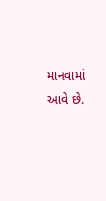માનવામાં આવે છે.